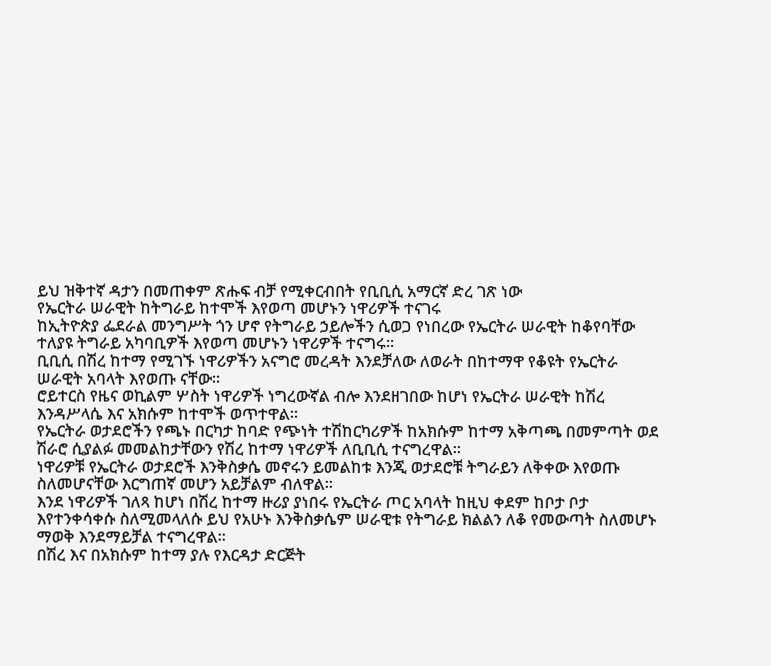ይህ ዝቅተኛ ዳታን በመጠቀም ጽሑፍ ብቻ የሚቀርብበት የቢቢሲ አማርኛ ድረ ገጽ ነው
የኤርትራ ሠራዊት ከትግራይ ከተሞች እየወጣ መሆኑን ነዋሪዎች ተናገሩ
ከኢትዮጵያ ፌደራል መንግሥት ጎን ሆኖ የትግራይ ኃይሎችን ሲወጋ የነበረው የኤርትራ ሠራዊት ከቆየባቸው ተለያዩ ትግራይ አካባቢዎች እየወጣ መሆኑን ነዋሪዎች ተናግሩ።
ቢቢሲ በሽረ ከተማ የሚገኙ ነዋሪዎችን አናግሮ መረዳት እንደቻለው ለወራት በከተማዋ የቆዩት የኤርትራ ሠራዊት አባላት እየወጡ ናቸው።
ሮይተርስ የዜና ወኪልም ሦስት ነዋሪዎች ነግረውኛል ብሎ እንደዘገበው ከሆነ የኤርትራ ሠራዊት ከሽረ እንዳሥላሴ እና አክሱም ከተሞች ወጥተዋል።
የኤርትራ ወታደሮችን የጫኑ በርካታ ከባድ የጭነት ተሽከርካሪዎች ከአክሱም ከተማ አቅጣጫ በመምጣት ወደ ሽራሮ ሲያልፉ መመልከታቸውን የሽረ ከተማ ነዋሪዎች ለቢቢሲ ተናግረዋል።
ነዋሪዎቹ የኤርትራ ወታደሮች እንቅስቃሴ መኖሩን ይመልከቱ እንጂ ወታደሮቹ ትግራይን ለቅቀው እየወጡ ስለመሆናቸው እርግጠኛ መሆን አይቻልም ብለዋል።
እንደ ነዋሪዎች ገለጻ ከሆነ በሽረ ከተማ ዙሪያ ያነበሩ የኤርትራ ጦር አባላት ከዚህ ቀደም ከቦታ ቦታ እየተንቀሳቀሱ ስለሚመላለሱ ይህ የአሁኑ እንቅስቃሴም ሠራዊቱ የትግራይ ክልልን ለቆ የመውጣት ስለመሆኑ ማወቅ እንደማይቻል ተናግረዋል።
በሽረ እና በአክሱም ከተማ ያሉ የእርዳታ ድርጅት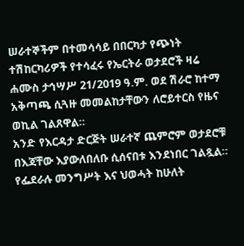ሠራተኞችም በተመሳሳይ በበርካታ የጭነት ተሽከርካሪዎች የተሳፈሩ የኤርትራ ወታደሮች ዛሬ ሐሙስ ታኅሣሥ 21/2019 ዓ.ም. ወደ ሽራሮ ከተማ አቅጣጫ ሲጓዙ መመልከታቸውን ለሮይተርስ የዜና ወኪል ገልጸዋል።
አንድ የእርዳታ ድርጅት ሠራተኛ ጨምሮም ወታደሮቹ በእጃቸው እያውለበለቡ ሲሰናበቱ እንደነበር ገልጿል።
የፌደራሉ መንግሥት እና ህወሓት ከሁለት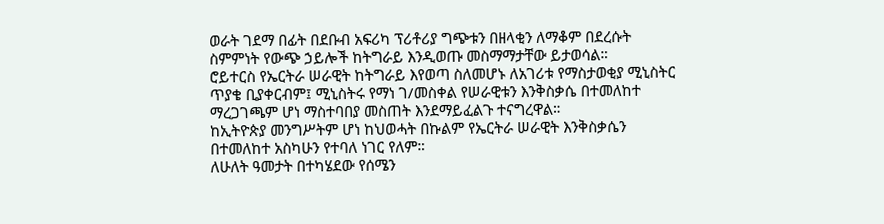ወራት ገደማ በፊት በደቡብ አፍሪካ ፕሪቶሪያ ግጭቱን በዘላቂን ለማቆም በደረሱት ስምምነት የውጭ ኃይሎች ከትግራይ እንዲወጡ መስማማታቸው ይታወሳል።
ሮይተርስ የኤርትራ ሠራዊት ከትግራይ እየወጣ ስለመሆኑ ለአገሪቱ የማስታወቂያ ሚኒስትር ጥያቄ ቢያቀርብም፤ ሚኒስትሩ የማነ ገ/መስቀል የሠራዊቱን እንቅስቃሴ በተመለከተ ማረጋገጫም ሆነ ማስተባበያ መስጠት እንደማይፈልጉ ተናግረዋል።
ከኢትዮጵያ መንግሥትም ሆነ ከህወሓት በኩልም የኤርትራ ሠራዊት እንቅስቃሴን በተመለከተ አስካሁን የተባለ ነገር የለም።
ለሁለት ዓመታት በተካሄደው የሰሜን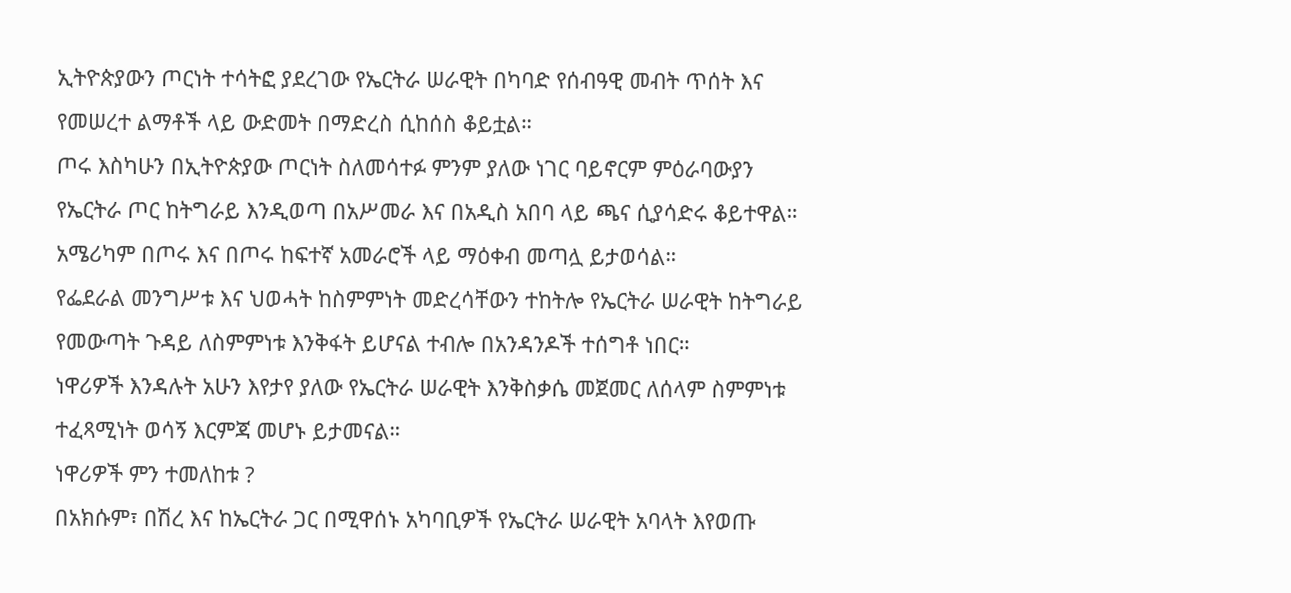ኢትዮጵያውን ጦርነት ተሳትፎ ያደረገው የኤርትራ ሠራዊት በካባድ የሰብዓዊ መብት ጥሰት እና የመሠረተ ልማቶች ላይ ውድመት በማድረስ ሲከሰስ ቆይቷል።
ጦሩ እስካሁን በኢትዮጵያው ጦርነት ስለመሳተፉ ምንም ያለው ነገር ባይኖርም ምዕራባውያን የኤርትራ ጦር ከትግራይ እንዲወጣ በአሥመራ እና በአዲስ አበባ ላይ ጫና ሲያሳድሩ ቆይተዋል።
አሜሪካም በጦሩ እና በጦሩ ከፍተኛ አመራሮች ላይ ማዕቀብ መጣሏ ይታወሳል።
የፌደራል መንግሥቱ እና ህወሓት ከስምምነት መድረሳቸውን ተከትሎ የኤርትራ ሠራዊት ከትግራይ የመውጣት ጉዳይ ለስምምነቱ እንቅፋት ይሆናል ተብሎ በአንዳንዶች ተሰግቶ ነበር።
ነዋሪዎች እንዳሉት አሁን እየታየ ያለው የኤርትራ ሠራዊት እንቅስቃሴ መጀመር ለሰላም ስምምነቱ ተፈጻሚነት ወሳኝ እርምጃ መሆኑ ይታመናል።
ነዋሪዎች ምን ተመለከቱ ?
በአክሱም፣ በሽረ እና ከኤርትራ ጋር በሚዋሰኑ አካባቢዎች የኤርትራ ሠራዊት አባላት እየወጡ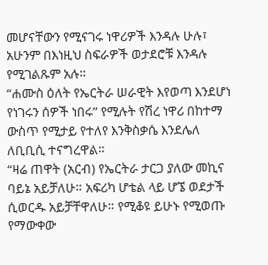መሆናቸውን የሚናገሩ ነዋሪዎች እንዳሉ ሁሉ፣ አሁንም በእነዚህ ስፍራዎች ወታደሮቹ እንዳሉ የሚገልጹም አሉ።
“ሐሙስ ዕለት የኤርትራ ሠራዊት እየወጣ እንደሆነ የነገሩን ሰዎች ነበሩ” የሚሉት የሽረ ነዋሪ በከተማ ውስጥ የሚታይ የተለየ እንቅስቃሴ እንደሌለ ለቢቢሲ ተናግረዋል።
“ዛሬ ጠዋት (አርብ) የኤርትራ ታርጋ ያለው መኪና ባይኔ አይቻለሁ። አፍሪካ ሆቴል ላይ ሆኜ ወደታች ሲወርዱ አይቻቸዋለሁ። የሚቆዩ ይሁኑ የሚወጡ የማውቀው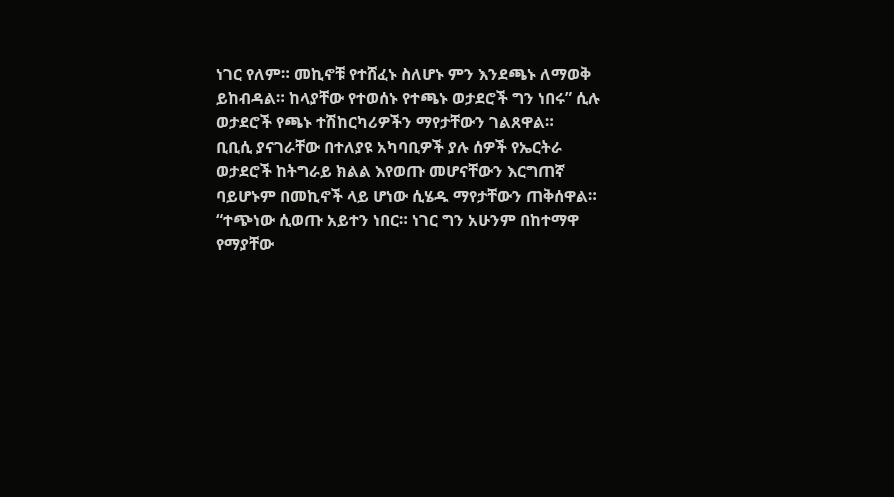ነገር የለም። መኪኖቹ የተሸፈኑ ስለሆኑ ምን እንደጫኑ ለማወቅ ይከብዳል። ከላያቸው የተወሰኑ የተጫኑ ወታደሮች ግን ነበሩ” ሲሉ ወታደሮች የጫኑ ተሽከርካሪዎችን ማየታቸውን ገልጸዋል።
ቢቢሲ ያናገራቸው በተለያዩ አካባቢዎች ያሉ ሰዎች የኤርትራ ወታደሮች ከትግራይ ክልል እየወጡ መሆናቸውን እርግጠኛ ባይሆኑም በመኪኖች ላይ ሆነው ሲሄዱ ማየታቸውን ጠቅሰዋል።
“ተጭነው ሲወጡ አይተን ነበር። ነገር ግን አሁንም በከተማዋ የማያቸው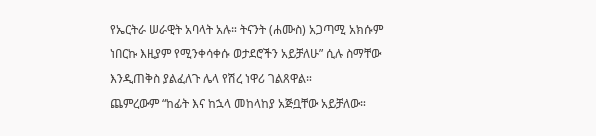የኤርትራ ሠራዊት አባላት አሉ። ትናንት (ሐሙስ) አጋጣሚ አክሱም ነበርኩ እዚያም የሚንቀሳቀሱ ወታደሮችን አይቻለሁ” ሲሉ ስማቸው እንዲጠቅስ ያልፈለጉ ሌላ የሽረ ነዋሪ ገልጸዋል።
ጨምረውም “ከፊት እና ከኋላ መከላከያ አጅቧቸው አይቻለው።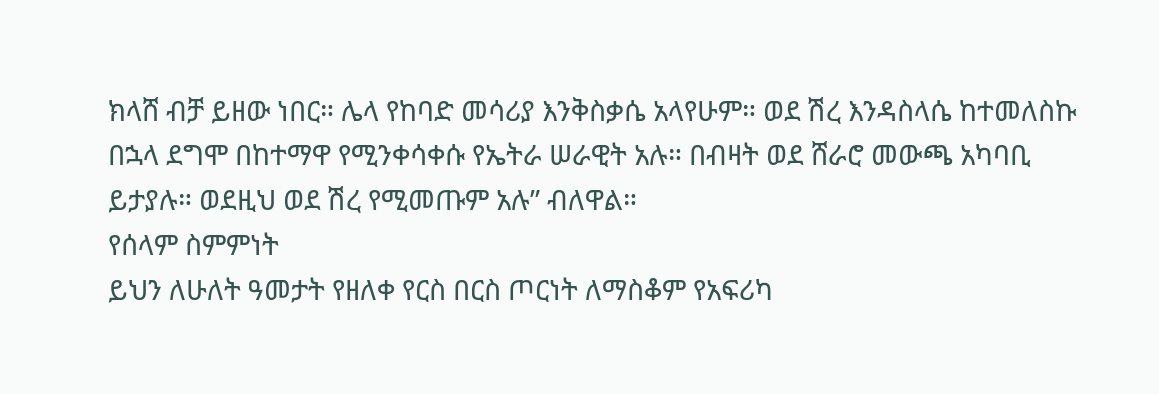ክላሸ ብቻ ይዘው ነበር። ሌላ የከባድ መሳሪያ እንቅስቃሴ አላየሁም። ወደ ሽረ እንዳስላሴ ከተመለስኩ በኋላ ደግሞ በከተማዋ የሚንቀሳቀሱ የኤትራ ሠራዊት አሉ። በብዛት ወደ ሸራሮ መውጫ አካባቢ ይታያሉ። ወደዚህ ወደ ሽረ የሚመጡም አሉ” ብለዋል።
የሰላም ስምምነት
ይህን ለሁለት ዓመታት የዘለቀ የርስ በርስ ጦርነት ለማስቆም የአፍሪካ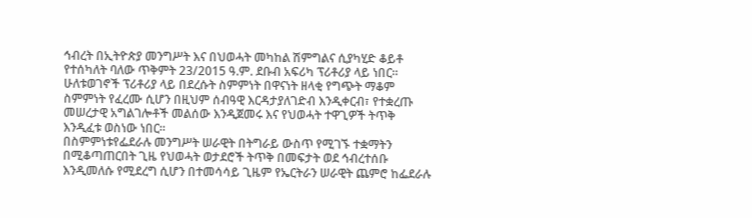ኅብረት በኢትዮጵያ መንግሥት እና በህወሓት መካከል ሽምግልና ሲያካሂድ ቆይቶ የተሰካለት ባለው ጥቅምት 23/2015 ዓ.ም. ደቡብ አፍሪካ ፕሪቶሪያ ላይ ነበር።
ሁለቱወገኖች ፕሪቶሪያ ላይ በደረሱት ስምምነት በዋናነት ዘላቂ የግጭት ማቆም ስምምነት የፈረሙ ሲሆን በዚህም ሰብዓዊ እርዳታያለገድብ እንዲቀርብ፣ የተቋረጡ መሠረታዊ አግልገሎቶች መልሰው እንዲጀመሩ እና የህወሓት ተዋጊዎች ትጥቅ እንዲፈቱ ወስነው ነበር።
በስምምነቱየፌደራሉ መንግሥት ሠራዊት በትግራይ ውስጥ የሚገኙ ተቋማትን በሚቆጣጠርበት ጊዜ የህወሓት ወታደሮች ትጥቅ በመፍታት ወደ ኅብረተሰቡ እንዲመለሱ የሚደረግ ሲሆን በተመሳሳይ ጊዜም የኤርትራን ሠራዊት ጨምሮ ከፌደራሉ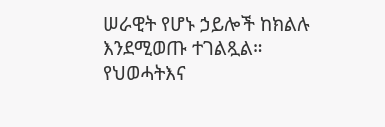ሠራዊት የሆኑ ኃይሎች ከክልሉ እንደሚወጡ ተገልጿል።
የህወሓትእና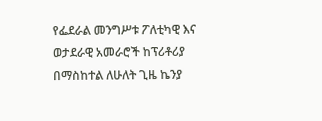የፌደራል መንግሥቱ ፖለቲካዊ እና ወታደራዊ አመራሮች ከፕሪቶሪያ በማስከተል ለሁለት ጊዜ ኬንያ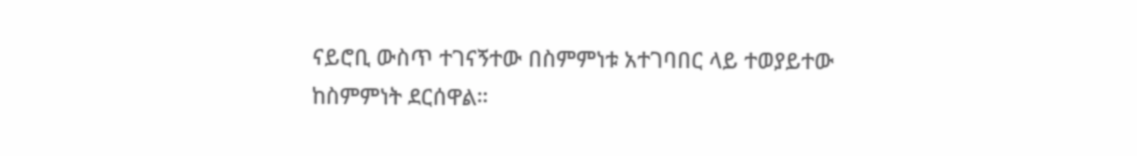ናይሮቢ ውስጥ ተገናኝተው በስምምነቱ አተገባበር ላይ ተወያይተው ከስምምነት ደርሰዋል።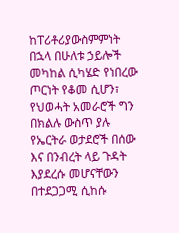ከፐሪቶሪያውስምምነት በኋላ በሁለቱ ኃይሎች መካከል ሲካሄድ የነበረው ጦርነት የቆመ ሲሆን፣ የህወሓት አመራሮች ግን በክልሉ ውስጥ ያሉ የኤርትራ ወታደሮች በሰው እና በንብረት ላይ ጉዳት እያደረሱ መሆናቸውን በተደጋጋሚ ሲከሱ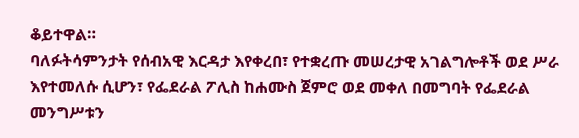ቆይተዋል።
ባለፉትሳምንታት የሰብአዊ እርዳታ እየቀረበ፣ የተቋረጡ መሠረታዊ አገልግሎቶች ወደ ሥራ እየተመለሱ ሲሆን፣ የፌደራል ፖሊስ ከሐሙስ ጀምሮ ወደ መቀለ በመግባት የፌደራል መንግሥቱን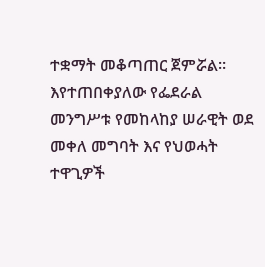ተቋማት መቆጣጠር ጀምሯል።
እየተጠበቀያለው የፌደራል መንግሥቱ የመከላከያ ሠራዊት ወደ መቀለ መግባት እና የህወሓት ተዋጊዎች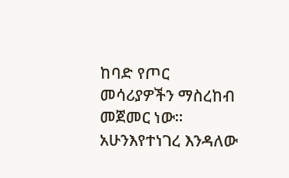ከባድ የጦር መሳሪያዎችን ማስረከብ መጀመር ነው።
አሁንእየተነገረ እንዳለው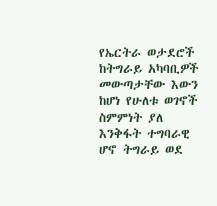የኤርትራ ወታደሮች ከትግራይ አካባቢዎች መውጣታቸው እውን ከሆነ የሁለቱ ወገኖች ስምምነት ያለ እንቅፋት ተግባራዊ ሆኖ ትግራይ ወደ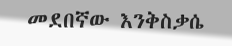መደበኛው እንቅስቃሴ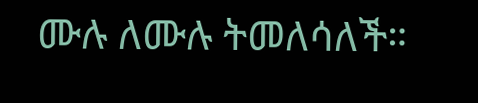ሙሉ ለሙሉ ትመለሳለች።